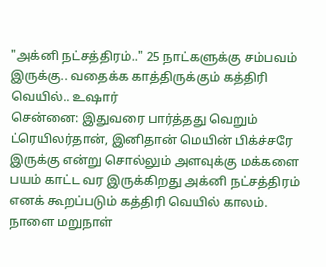"அக்னி நட்சத்திரம்.." 25 நாட்களுக்கு சம்பவம் இருக்கு.. வதைக்க காத்திருக்கும் கத்திரி வெயில்.. உஷார்
சென்னை: இதுவரை பார்த்தது வெறும் ட்ரெயிலர்தான், இனிதான் மெயின் பிக்ச்சரே இருக்கு என்று சொல்லும் அளவுக்கு மக்களை பயம் காட்ட வர இருக்கிறது அக்னி நட்சத்திரம் எனக் கூறப்படும் கத்திரி வெயில் காலம். நாளை மறுநாள்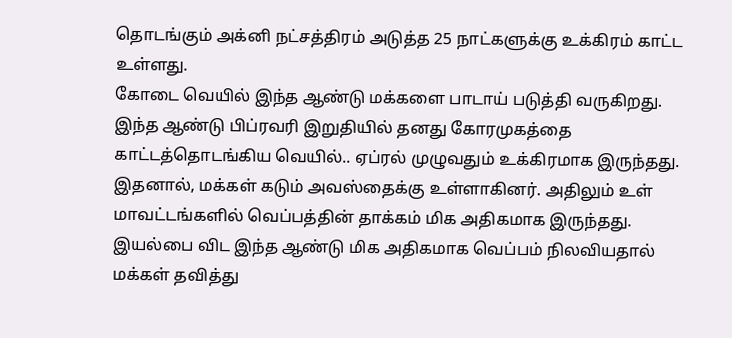தொடங்கும் அக்னி நட்சத்திரம் அடுத்த 25 நாட்களுக்கு உக்கிரம் காட்ட உள்ளது.
கோடை வெயில் இந்த ஆண்டு மக்களை பாடாய் படுத்தி வருகிறது. இந்த ஆண்டு பிப்ரவரி இறுதியில் தனது கோரமுகத்தை காட்டத்தொடங்கிய வெயில்.. ஏப்ரல் முழுவதும் உக்கிரமாக இருந்தது. இதனால், மக்கள் கடும் அவஸ்தைக்கு உள்ளாகினர். அதிலும் உள் மாவட்டங்களில் வெப்பத்தின் தாக்கம் மிக அதிகமாக இருந்தது. இயல்பை விட இந்த ஆண்டு மிக அதிகமாக வெப்பம் நிலவியதால் மக்கள் தவித்து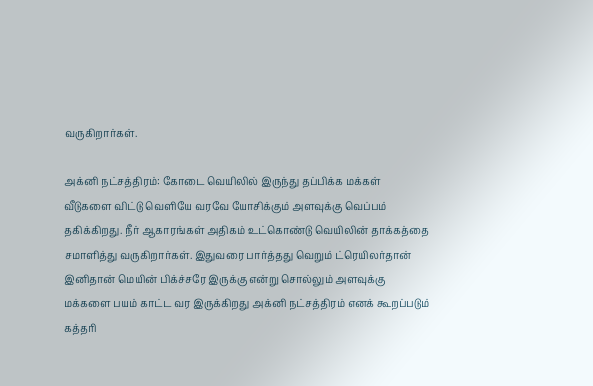வருகிறார்கள்.

அக்னி நட்சத்திரம்: கோடை வெயிலில் இருந்து தப்பிக்க மக்கள் வீடுகளை விட்டு வெளியே வரவே யோசிக்கும் அளவுக்கு வெப்பம் தகிக்கிறது. நீர் ஆகாரங்கள் அதிகம் உட்கொண்டு வெயிலின் தாக்கத்தை சமாளித்து வருகிறார்கள். இதுவரை பார்த்தது வெறும் ட்ரெயிலர்தான் இனிதான் மெயின் பிக்ச்சரே இருக்கு என்று சொல்லும் அளவுக்கு மக்களை பயம் காட்ட வர இருக்கிறது அக்னி நட்சத்திரம் எனக் கூறப்படும் கத்தரி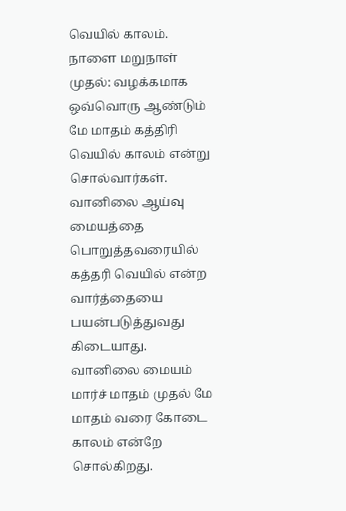வெயில் காலம்.
நாளை மறுநாள் முதல்: வழக்கமாக ஒவ்வொரு ஆண்டும் மே மாதம் கத்திரி வெயில் காலம் என்று சொல்வார்கள். வானிலை ஆய்வு மையத்தை பொறுத்தவரையில் கத்தரி வெயில் என்ற வார்த்தையை பயன்படுத்துவது கிடையாது. வானிலை மையம் மார்ச் மாதம் முதல் மே மாதம் வரை கோடை காலம் என்றே சொல்கிறது.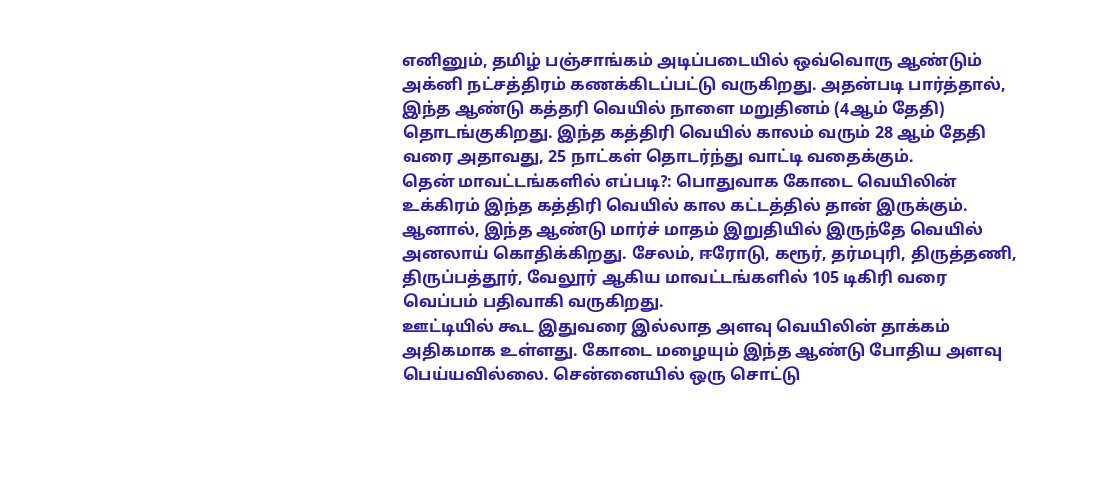எனினும், தமிழ் பஞ்சாங்கம் அடிப்படையில் ஒவ்வொரு ஆண்டும் அக்னி நட்சத்திரம் கணக்கிடப்பட்டு வருகிறது. அதன்படி பார்த்தால், இந்த ஆண்டு கத்தரி வெயில் நாளை மறுதினம் (4ஆம் தேதி) தொடங்குகிறது. இந்த கத்திரி வெயில் காலம் வரும் 28 ஆம் தேதி வரை அதாவது, 25 நாட்கள் தொடர்ந்து வாட்டி வதைக்கும்.
தென் மாவட்டங்களில் எப்படி?: பொதுவாக கோடை வெயிலின் உக்கிரம் இந்த கத்திரி வெயில் கால கட்டத்தில் தான் இருக்கும். ஆனால், இந்த ஆண்டு மார்ச் மாதம் இறுதியில் இருந்தே வெயில் அனலாய் கொதிக்கிறது. சேலம், ஈரோடு, கரூர், தர்மபுரி, திருத்தணி, திருப்பத்தூர், வேலூர் ஆகிய மாவட்டங்களில் 105 டிகிரி வரை வெப்பம் பதிவாகி வருகிறது.
ஊட்டியில் கூட இதுவரை இல்லாத அளவு வெயிலின் தாக்கம் அதிகமாக உள்ளது. கோடை மழையும் இந்த ஆண்டு போதிய அளவு பெய்யவில்லை. சென்னையில் ஒரு சொட்டு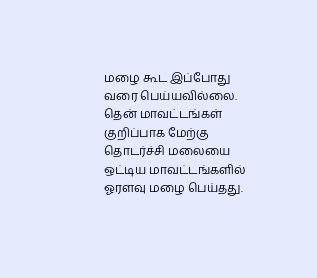மழை கூட இப்போது வரை பெய்யவில்லை. தென் மாவட்டங்கள் குறிப்பாக மேற்கு தொடர்ச்சி மலையை ஒட்டிய மாவட்டங்களில் ஓரளவு மழை பெய்தது.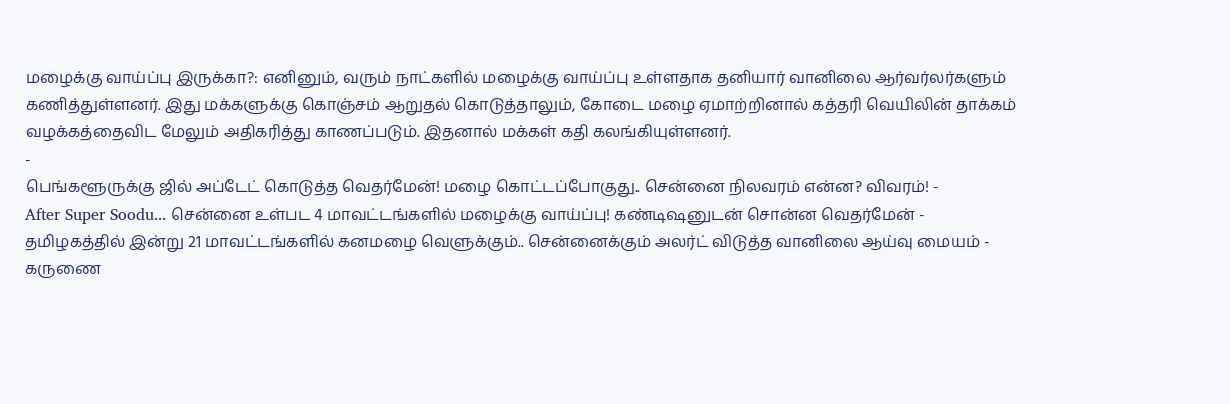மழைக்கு வாய்ப்பு இருக்கா?: எனினும், வரும் நாட்களில் மழைக்கு வாய்ப்பு உள்ளதாக தனியார் வானிலை ஆர்வர்லர்களும் கணித்துள்ளனர். இது மக்களுக்கு கொஞ்சம் ஆறுதல் கொடுத்தாலும், கோடை மழை ஏமாற்றினால் கத்தரி வெயிலின் தாக்கம் வழக்கத்தைவிட மேலும் அதிகரித்து காணப்படும். இதனால் மக்கள் கதி கலங்கியுள்ளனர்.
-
பெங்களூருக்கு ஜில் அப்டேட் கொடுத்த வெதர்மேன்! மழை கொட்டப்போகுது.. சென்னை நிலவரம் என்ன? விவரம்! -
After Super Soodu... சென்னை உள்பட 4 மாவட்டங்களில் மழைக்கு வாய்ப்பு! கண்டிஷனுடன் சொன்ன வெதர்மேன் -
தமிழகத்தில் இன்று 21 மாவட்டங்களில் கனமழை வெளுக்கும்.. சென்னைக்கும் அலர்ட் விடுத்த வானிலை ஆய்வு மையம் -
கருணை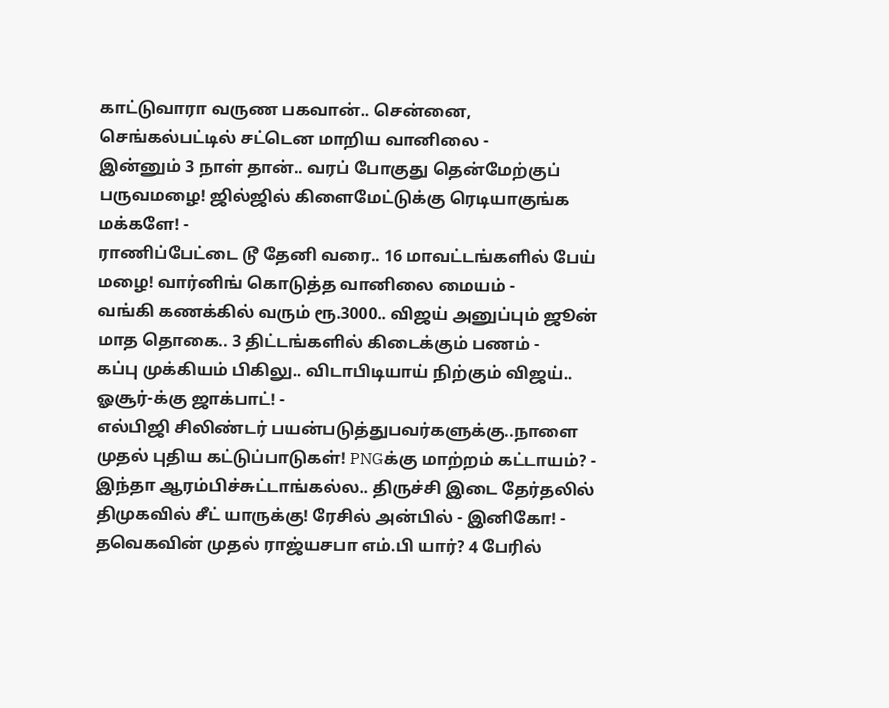காட்டுவாரா வருண பகவான்.. சென்னை, செங்கல்பட்டில் சட்டென மாறிய வானிலை -
இன்னும் 3 நாள் தான்.. வரப் போகுது தென்மேற்குப் பருவமழை! ஜில்ஜில் கிளைமேட்டுக்கு ரெடியாகுங்க மக்களே! -
ராணிப்பேட்டை டூ தேனி வரை.. 16 மாவட்டங்களில் பேய் மழை! வார்னிங் கொடுத்த வானிலை மையம் -
வங்கி கணக்கில் வரும் ரூ.3000.. விஜய் அனுப்பும் ஜூன் மாத தொகை.. 3 திட்டங்களில் கிடைக்கும் பணம் -
கப்பு முக்கியம் பிகிலு.. விடாபிடியாய் நிற்கும் விஜய்.. ஓசூர்-க்கு ஜாக்பாட்! -
எல்பிஜி சிலிண்டர் பயன்படுத்துபவர்களுக்கு..நாளை முதல் புதிய கட்டுப்பாடுகள்! PNGக்கு மாற்றம் கட்டாயம்? -
இந்தா ஆரம்பிச்சுட்டாங்கல்ல.. திருச்சி இடை தேர்தலில் திமுகவில் சீட் யாருக்கு! ரேசில் அன்பில் - இனிகோ! -
தவெகவின் முதல் ராஜ்யசபா எம்.பி யார்? 4 பேரில்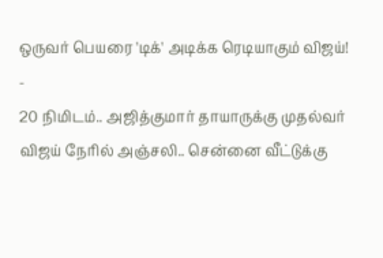ஒருவர் பெயரை 'டிக்' அடிக்க ரெடியாகும் விஜய்! -
20 நிமிடம்.. அஜித்குமார் தாயாருக்கு முதல்வர் விஜய் நேரில் அஞ்சலி.. சென்னை வீட்டுக்கு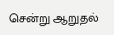சென்று ஆறுதல்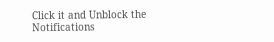Click it and Unblock the Notifications